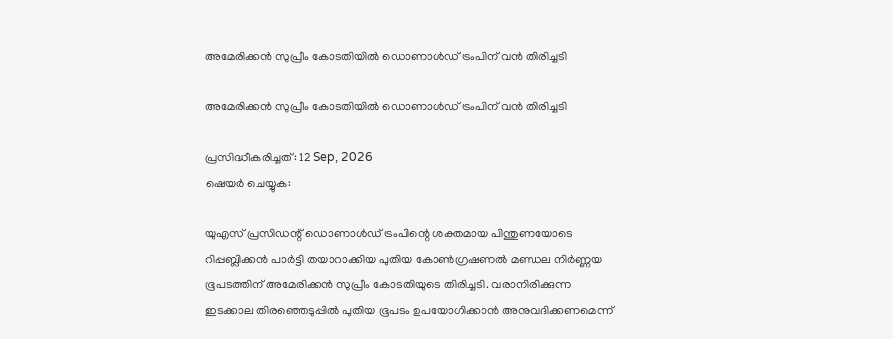അമേരിക്കൻ സുപ്രീം കോടതിയിൽ ഡൊണാൾഡ് ട്രംപിന് വൻ തിരിച്ചടി

അമേരിക്കൻ സുപ്രീം കോടതിയിൽ ഡൊണാൾഡ് ട്രംപിന് വൻ തിരിച്ചടി

പ്രസിദ്ധീകരിച്ചത്: 12 Sep, 2026
ഷെയർ ചെയ്യുക:

യുഎസ് പ്രസിഡന്റ് ഡൊണാൾഡ് ട്രംപിന്റെ ശക്തമായ പിന്തുണയോടെ റിപ്പബ്ലിക്കൻ പാർട്ടി തയാറാക്കിയ പുതിയ കോൺഗ്രഷണൽ മണ്ഡല നിർണ്ണയ ഭൂപടത്തിന് അമേരിക്കൻ സുപ്രീം കോടതിയുടെ തിരിച്ചടി. വരാനിരിക്കുന്ന ഇടക്കാല തിരഞ്ഞെടുപ്പിൽ പുതിയ ഭൂപടം ഉപയോഗിക്കാൻ അനുവദിക്കണമെന്ന്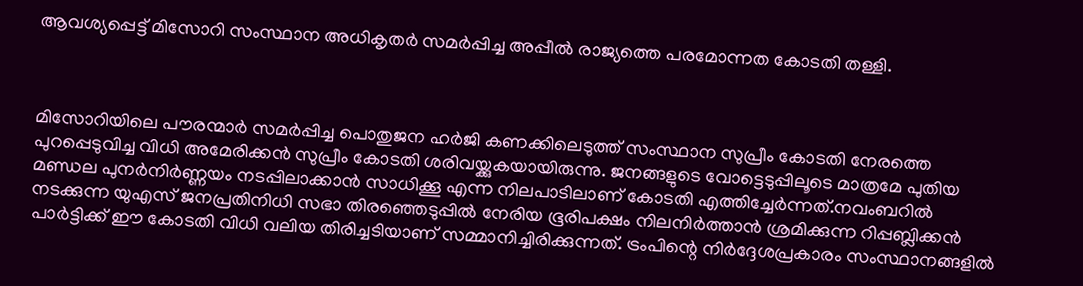ആവശ്യപ്പെട്ട് മിസോറി സംസ്ഥാന അധികൃതർ സമർപ്പിച്ച അപ്പീൽ രാജ്യത്തെ പരമോന്നത കോടതി തള്ളി.



മിസോറിയിലെ പൗരന്മാർ സമർപ്പിച്ച പൊതുജന ഹർജി കണക്കിലെടുത്ത് സംസ്ഥാന സുപ്രീം കോടതി നേരത്തെ പുറപ്പെടുവിച്ച വിധി അമേരിക്കൻ സുപ്രീം കോടതി ശരിവയ്ക്കുകയായിരുന്നു. ജനങ്ങളുടെ വോട്ടെടുപ്പിലൂടെ മാത്രമേ പുതിയ മണ്ഡല പുനർനിർണ്ണയം നടപ്പിലാക്കാൻ സാധിക്കൂ എന്ന നിലപാടിലാണ് കോടതി എത്തിച്ചേർന്നത്.നവംബറിൽ നടക്കുന്ന യുഎസ് ജനപ്രതിനിധി സഭാ തിരഞ്ഞെടുപ്പിൽ നേരിയ ഭൂരിപക്ഷം നിലനിർത്താൻ ശ്രമിക്കുന്ന റിപ്പബ്ലിക്കൻ പാർട്ടിക്ക് ഈ കോടതി വിധി വലിയ തിരിച്ചടിയാണ് സമ്മാനിച്ചിരിക്കുന്നത്. ട്രംപിന്റെ നിർദ്ദേശപ്രകാരം സംസ്ഥാനങ്ങളിൽ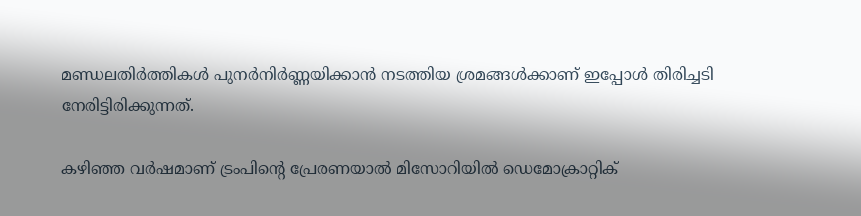മണ്ഡലതിർത്തികൾ പുനർനിർണ്ണയിക്കാൻ നടത്തിയ ശ്രമങ്ങൾക്കാണ് ഇപ്പോൾ തിരിച്ചടി നേരിട്ടിരിക്കുന്നത്.

കഴിഞ്ഞ വർഷമാണ് ട്രംപിന്റെ പ്രേരണയാൽ മിസോറിയിൽ ഡെമോക്രാറ്റിക്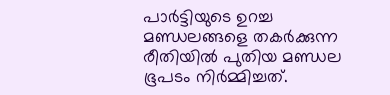പാർട്ടിയുടെ ഉറച്ച മണ്ഡലങ്ങളെ തകർക്കുന്ന രീതിയിൽ പുതിയ മണ്ഡല ഭൂപടം നിർമ്മിച്ചത്.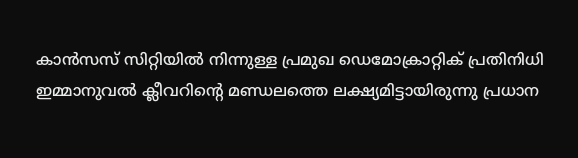കാൻസസ് സിറ്റിയിൽ നിന്നുള്ള പ്രമുഖ ഡെമോക്രാറ്റിക് പ്രതിനിധി ഇമ്മാനുവൽ ക്ലീവറിന്റെ മണ്ഡലത്തെ ലക്ഷ്യമിട്ടായിരുന്നു പ്രധാന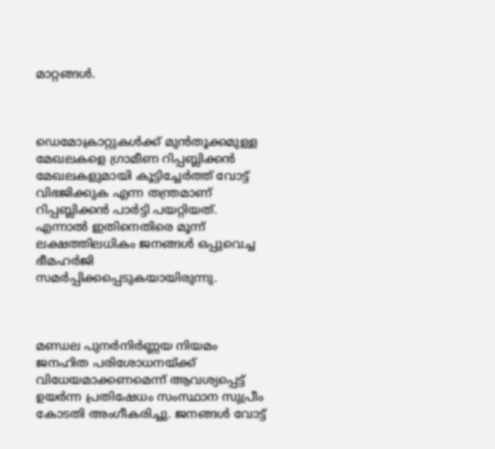മാറ്റങ്ങൾ.



ഡെമോക്രാറ്റുകൾക്ക് മുൻതൂക്കമുള്ള മേഖലകളെ ഗ്രാമീണ റിപ്പബ്ലിക്കൻ മേഖലകളുമായി കൂട്ടിച്ചേർത്ത് വോട്ട് വിഭജിക്കുക എന്ന തന്ത്രമാണ് റിപ്പബ്ലിക്കൻ പാർട്ടി പയറ്റിയത്. എന്നാൽ ഇതിനെതിരെ മൂന്ന് ലക്ഷത്തിലധികം ജനങ്ങൾ ഒപ്പുവെച്ച ഭീമഹർജി സമർപ്പിക്കപ്പെടുകയായിരുന്നു.



മണ്ഡല പുനർനിർണ്ണയ നിയമം ജനഹിത പരിശോധനയ്ക്ക് വിധേയമാക്കണമെന്ന് ആവശ്യപ്പെട്ട് ഉയർന്ന പ്രതിഷേധം സംസ്ഥാന സുപ്രീം കോടതി അംഗീകരിച്ചു. ജനങ്ങൾ വോട്ട്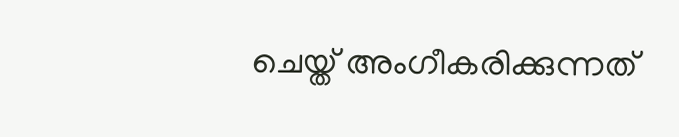ചെയ്ത് അംഗീകരിക്കുന്നത്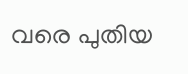വരെ പുതിയ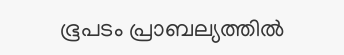ഭൂപടം പ്രാബല്യത്തിൽ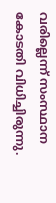വരില്ലെന്ന് സംസ്ഥാന കോടതി വിധിച്ചിരുന്നു.